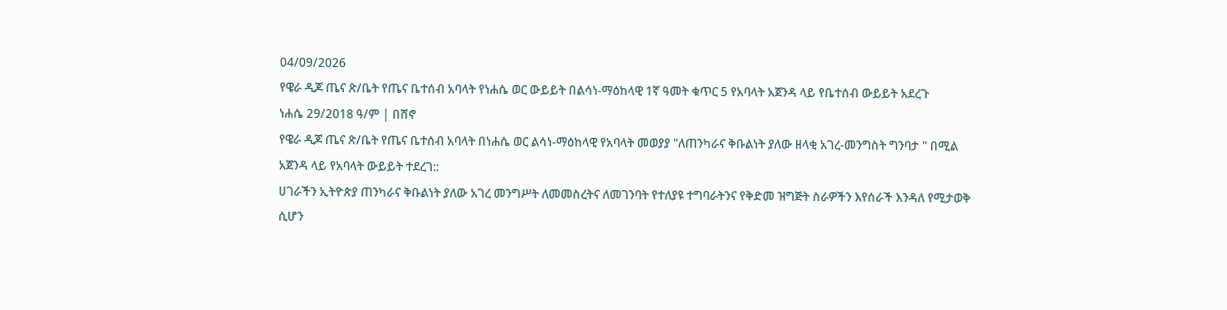04/09/2026
የዌራ ዲጆ ጤና ጽ/ቤት የጤና ቤተሰብ አባላት የነሐሴ ወር ውይይት በልሳነ-ማዕከላዊ 1ኛ ዓመት ቁጥር 5 የአባላት አጀንዳ ላይ የቤተሰብ ውይይት አደረጉ
ነሐሴ 29/2018 ዓ/ም | በሸኖ
የዌራ ዲጆ ጤና ጽ/ቤት የጤና ቤተሰብ አባላት በነሐሴ ወር ልሳነ-ማዕከላዊ የአባላት መወያያ "ለጠንካራና ቅቡልነት ያለው ዘላቂ አገረ-መንግስት ግንባታ " በሚል አጀንዳ ላይ የአባላት ውይይት ተደረገ::
ሀገራችን ኢትዮጵያ ጠንካራና ቅቡልነት ያለው አገረ መንግሥት ለመመስረትና ለመገንባት የተለያዩ ተግባራትንና የቅድመ ዝግጅት ስራዎችን እየሰራች እንዳለ የሚታወቅ ሲሆን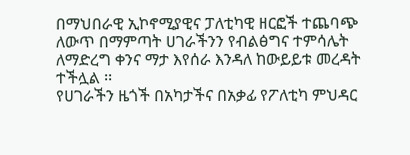በማህበራዊ ኢኮኖሚያዊና ፓለቲካዊ ዘርፎች ተጨባጭ ለውጥ በማምጣት ሀገራችንን የብልፅግና ተምሳሌት ለማድረግ ቀንና ማታ እየሰራ እንዳለ ከውይይቱ መረዳት ተችሏል ፡፡
የሀገራችን ዜጎች በአካታችና በአቃፊ የፖለቲካ ምህዳር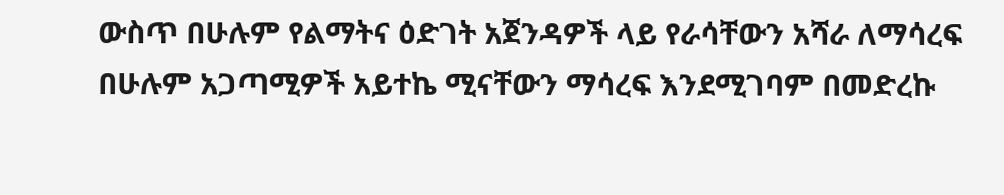ውስጥ በሁሉም የልማትና ዕድገት አጀንዳዎች ላይ የራሳቸውን አሻራ ለማሳረፍ በሁሉም አጋጣሚዎች አይተኬ ሚናቸውን ማሳረፍ እንደሚገባም በመድረኩ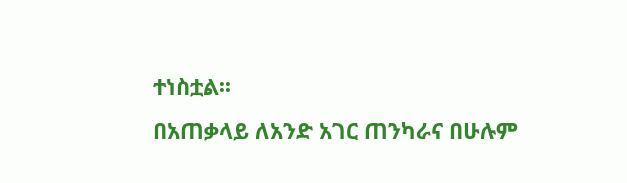ተነስቷል፡፡
በአጠቃላይ ለአንድ አገር ጠንካራና በሁሉም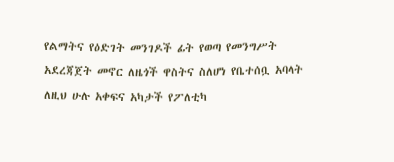የልማትና የዕድገት መንገዶች ፊት የወጣ የመንግሥት አደረጃጀት መኖር ለዜጎች ዋስትና ስለሆነ የቤተሰቧ አባላት ለዚህ ሁሉ አቀፍና አካታች የፖለቲካ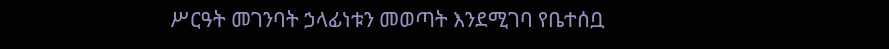ሥርዓት መገንባት ኃላፊነቱን መወጣት እንደሚገባ የቤተሰቧ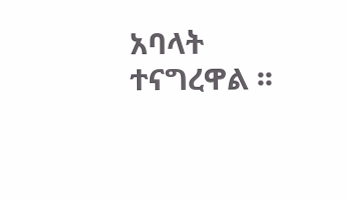አባላት ተናግረዋል ፡፡